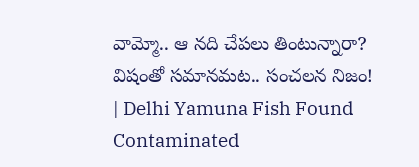వామ్మో.. ఆ నది చేపలు తింటున్నారా? విషంతో సమానమట.. సంచలన నిజం! | Delhi Yamuna Fish Found Contaminated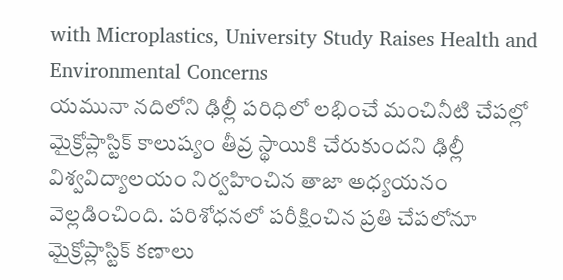with Microplastics, University Study Raises Health and Environmental Concerns
యమునా నదిలోని ఢిల్లీ పరిధిలో లభించే మంచినీటి చేపల్లో మైక్రోప్లాస్టిక్ కాలుష్యం తీవ్ర స్థాయికి చేరుకుందని ఢిల్లీ విశ్వవిద్యాలయం నిర్వహించిన తాజా అధ్యయనం వెల్లడించింది. పరిశోధనలో పరీక్షించిన ప్రతి చేపలోనూ మైక్రోప్లాస్టిక్ కణాలు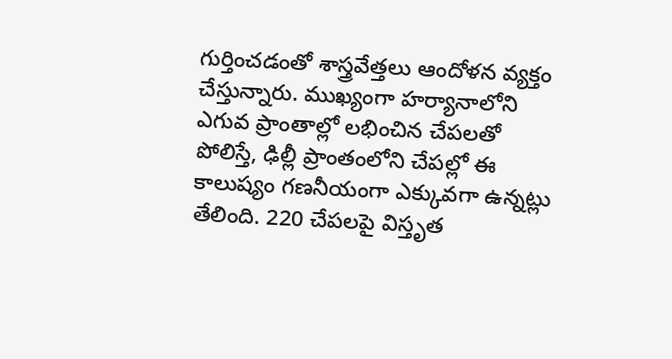గుర్తించడంతో శాస్త్రవేత్తలు ఆందోళన వ్యక్తం చేస్తున్నారు. ముఖ్యంగా హర్యానాలోని ఎగువ ప్రాంతాల్లో లభించిన చేపలతో పోలిస్తే, ఢిల్లీ ప్రాంతంలోని చేపల్లో ఈ కాలుష్యం గణనీయంగా ఎక్కువగా ఉన్నట్లు తేలింది. 220 చేపలపై విస్తృత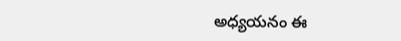అధ్యయనం ఈ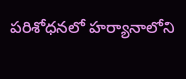పరిశోధనలో హర్యానాలోని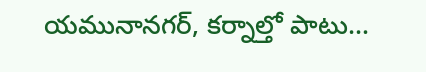యమునానగర్, కర్నాల్తో పాటు…